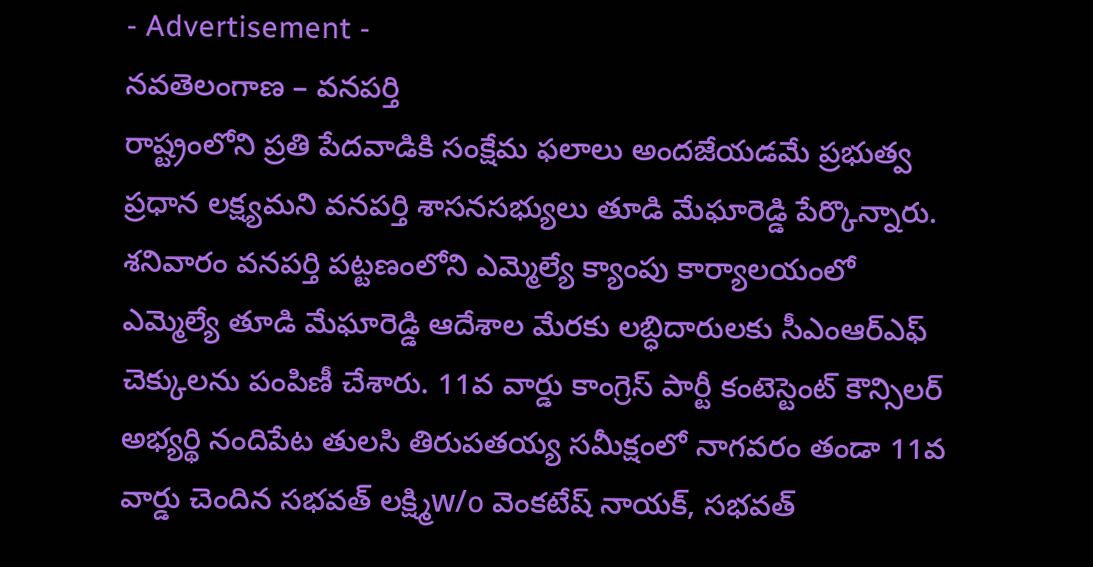- Advertisement -
నవతెలంగాణ – వనపర్తి
రాష్ట్రంలోని ప్రతి పేదవాడికి సంక్షేమ ఫలాలు అందజేయడమే ప్రభుత్వ ప్రధాన లక్ష్యమని వనపర్తి శాసనసభ్యులు తూడి మేఘారెడ్డి పేర్కొన్నారు. శనివారం వనపర్తి పట్టణంలోని ఎమ్మెల్యే క్యాంపు కార్యాలయంలో ఎమ్మెల్యే తూడి మేఘారెడ్డి ఆదేశాల మేరకు లబ్ధిదారులకు సీఎంఆర్ఎఫ్ చెక్కులను పంపిణీ చేశారు. 11వ వార్డు కాంగ్రెస్ పార్టీ కంటెస్టెంట్ కౌన్సిలర్ అభ్యర్థి నందిపేట తులసి తిరుపతయ్య సమీక్షంలో నాగవరం తండా 11వ వార్డు చెందిన సభవత్ లక్ష్మిw/o వెంకటేష్ నాయక్, సభవత్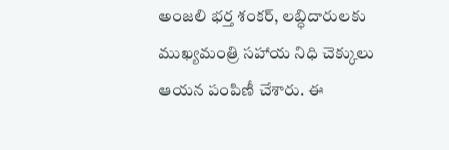అంజలి భర్త శంకర్, లబ్ధిదారులకు ముఖ్యమంత్రి సహాయ నిధి చెక్కులు ఆయన పంపిణీ చేశారు. ఈ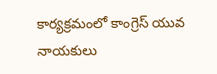కార్యక్రమంలో కాంగ్రెస్ యువ నాయకులు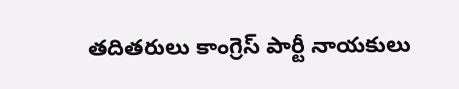తదితరులు కాంగ్రెస్ పార్టీ నాయకులు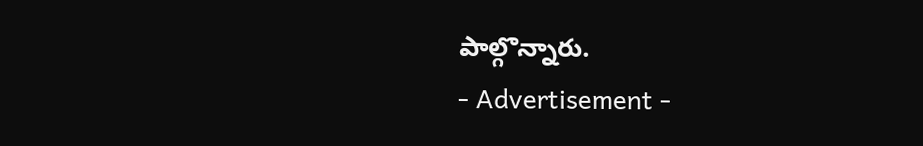పాల్గొన్నారు.
- Advertisement -